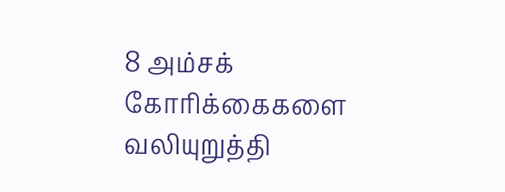8 அம்சக் கோரிக்கைகளை வலியுறுத்தி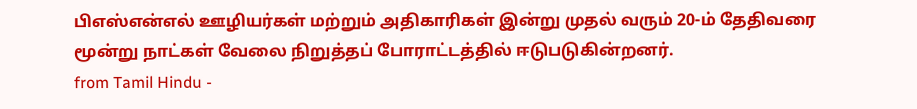பிஎஸ்என்எல் ஊழியர்கள் மற்றும் அதிகாரிகள் இன்று முதல் வரும் 20-ம் தேதிவரை மூன்று நாட்கள் வேலை நிறுத்தப் போராட்டத்தில் ஈடுபடுகின்றனர்.
from Tamil Hindu -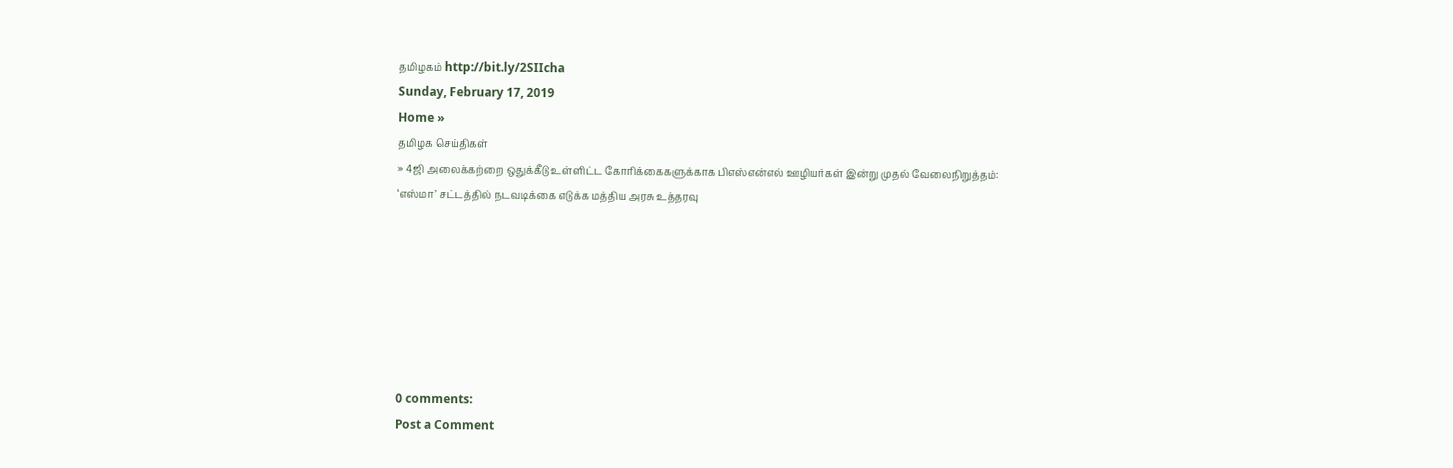தமிழகம் http://bit.ly/2SIIcha
Sunday, February 17, 2019
Home »
தமிழக செய்திகள்
» 4ஜி அலைக்கற்றை ஒதுக்கீடு உள்ளிட்ட கோரிக்கைகளுக்காக பிஎஸ்என்எல் ஊழியர்கள் இன்று முதல் வேலைநிறுத்தம்: ‘எஸ்மா’ சட்டத்தில் நடவடிக்கை எடுக்க மத்திய அரசு உத்தரவு







0 comments:
Post a Comment